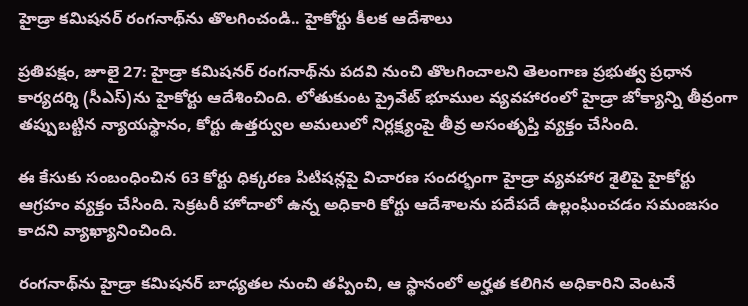హైడ్రా కమిషనర్ రంగనాథ్‌ను తొలగించండి.. హైకోర్టు కీలక ఆదేశాలు

ప్రతిపక్షం, జూలై 27: హైడ్రా కమిషనర్ రంగనాథ్‌ను పదవి నుంచి తొలగించాలని తెలంగాణ ప్రభుత్వ ప్రధాన కార్యదర్శి (సీఎస్)ను హైకోర్టు ఆదేశించింది. లోతుకుంట ప్రైవేట్ భూముల వ్యవహారంలో హైడ్రా జోక్యాన్ని తీవ్రంగా తప్పుబట్టిన న్యాయస్థానం, కోర్టు ఉత్తర్వుల అమలులో నిర్లక్ష్యంపై తీవ్ర అసంతృప్తి వ్యక్తం చేసింది.

ఈ కేసుకు సంబంధించిన 63 కోర్టు ధిక్కరణ పిటిషన్లపై విచారణ సందర్భంగా హైడ్రా వ్యవహార శైలిపై హైకోర్టు ఆగ్రహం వ్యక్తం చేసింది. సెక్రటరీ హోదాలో ఉన్న అధికారి కోర్టు ఆదేశాలను పదేపదే ఉల్లంఘించడం సమంజసం కాదని వ్యాఖ్యానించింది.

రంగనాథ్‌ను హైడ్రా కమిషనర్ బాధ్యతల నుంచి తప్పించి, ఆ స్థానంలో అర్హత కలిగిన అధికారిని వెంటనే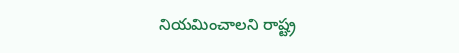నియమించాలని రాష్ట్ర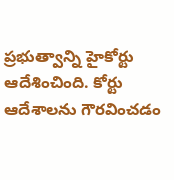ప్రభుత్వాన్ని హైకోర్టు ఆదేశించింది. కోర్టు ఆదేశాలను గౌరవించడం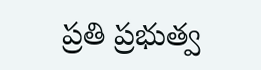ప్రతి ప్రభుత్వ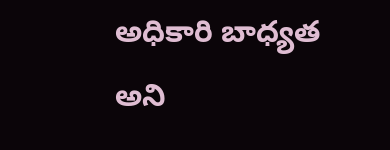అధికారి బాధ్యత అని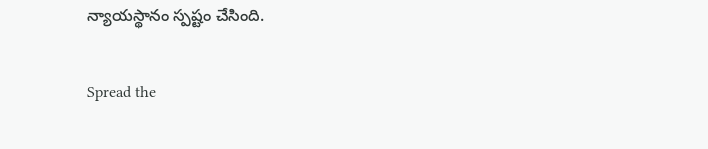న్యాయస్థానం స్పష్టం చేసింది.

Spread the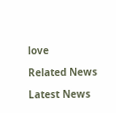love

Related News

Latest News